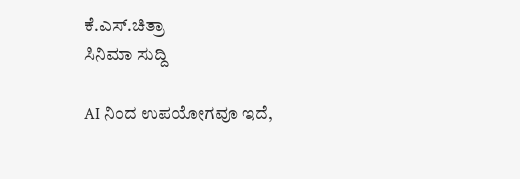ಕೆ.ಎಸ್.ಚಿತ್ರಾ
ಸಿನಿಮಾ ಸುದ್ದಿ

AI ನಿಂದ ಉಪಯೋಗವೂ ಇದೆ,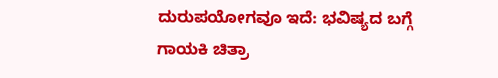ದುರುಪಯೋಗವೂ ಇದೆ: ಭವಿಷ್ಯದ ಬಗ್ಗೆ ಗಾಯಕಿ ಚಿತ್ರಾ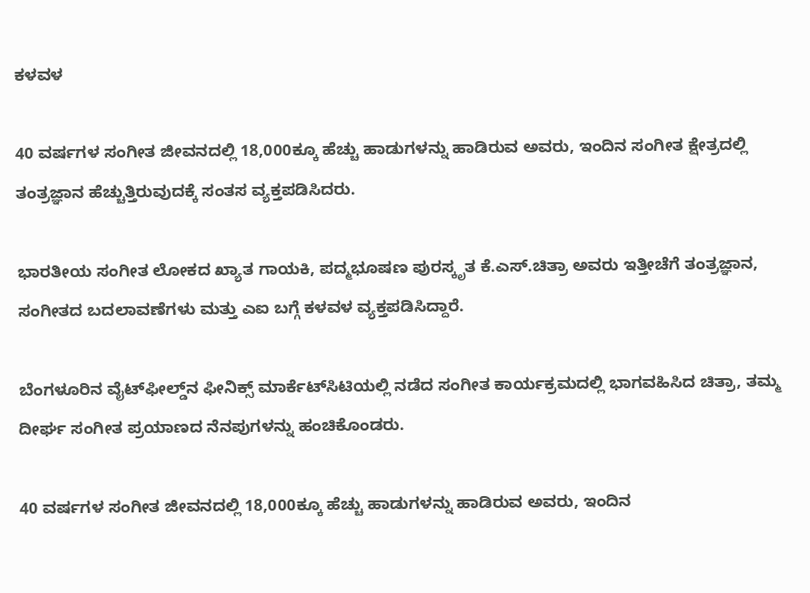ಕಳವಳ

40 ವರ್ಷಗಳ ಸಂಗೀತ ಜೀವನದಲ್ಲಿ 18,000ಕ್ಕೂ ಹೆಚ್ಚು ಹಾಡುಗಳನ್ನು ಹಾಡಿರುವ ಅವರು, ಇಂದಿನ ಸಂಗೀತ ಕ್ಷೇತ್ರದಲ್ಲಿ ತಂತ್ರಜ್ಞಾನ ಹೆಚ್ಚುತ್ತಿರುವುದಕ್ಕೆ ಸಂತಸ ವ್ಯಕ್ತಪಡಿಸಿದರು.

ಭಾರತೀಯ ಸಂಗೀತ ಲೋಕದ ಖ್ಯಾತ ಗಾಯಕಿ, ಪದ್ಮಭೂಷಣ ಪುರಸ್ಕೃತ ಕೆ.ಎಸ್.ಚಿತ್ರಾ ಅವರು ಇತ್ತೀಚೆಗೆ ತಂತ್ರಜ್ಞಾನ, ಸಂಗೀತದ ಬದಲಾವಣೆಗಳು ಮತ್ತು ಎಐ ಬಗ್ಗೆ ಕಳವಳ ವ್ಯಕ್ತಪಡಿಸಿದ್ದಾರೆ.

ಬೆಂಗಳೂರಿನ ವೈಟ್‌ಫೀಲ್ಡ್‌ನ ಫೀನಿಕ್ಸ್ ಮಾರ್ಕೆಟ್‌ಸಿಟಿಯಲ್ಲಿ ನಡೆದ ಸಂಗೀತ ಕಾರ್ಯಕ್ರಮದಲ್ಲಿ ಭಾಗವಹಿಸಿದ ಚಿತ್ರಾ, ತಮ್ಮ ದೀರ್ಘ ಸಂಗೀತ ಪ್ರಯಾಣದ ನೆನಪುಗಳನ್ನು ಹಂಚಿಕೊಂಡರು.

40 ವರ್ಷಗಳ ಸಂಗೀತ ಜೀವನದಲ್ಲಿ 18,000ಕ್ಕೂ ಹೆಚ್ಚು ಹಾಡುಗಳನ್ನು ಹಾಡಿರುವ ಅವರು, ಇಂದಿನ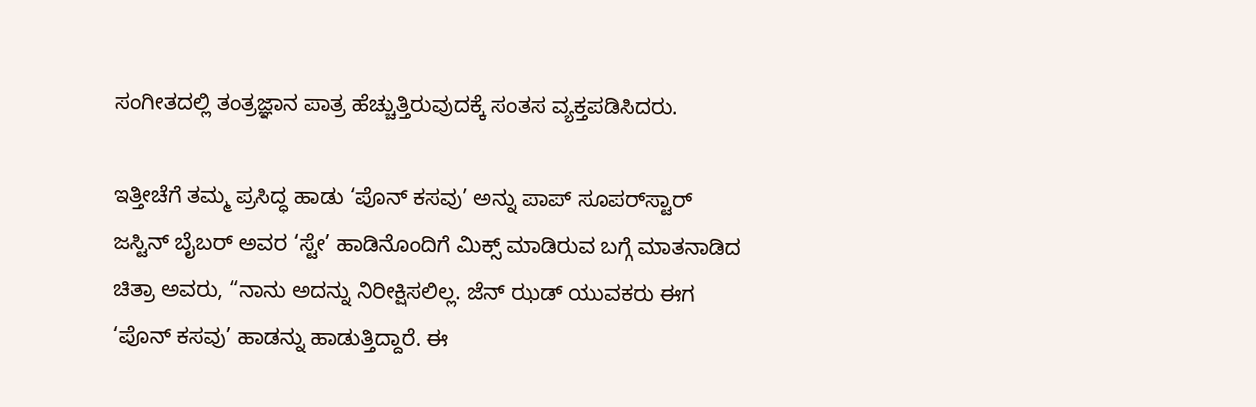ಸಂಗೀತದಲ್ಲಿ ತಂತ್ರಜ್ಞಾನ ಪಾತ್ರ ಹೆಚ್ಚುತ್ತಿರುವುದಕ್ಕೆ ಸಂತಸ ವ್ಯಕ್ತಪಡಿಸಿದರು.

ಇತ್ತೀಚೆಗೆ ತಮ್ಮ ಪ್ರಸಿದ್ಧ ಹಾಡು ‘ಪೊನ್ ಕಸವು’ ಅನ್ನು ಪಾಪ್ ಸೂಪರ್‌ಸ್ಟಾರ್ ಜಸ್ಟಿನ್ ಬೈಬರ್‌ ಅವರ ‘ಸ್ಟೇ’ ಹಾಡಿನೊಂದಿಗೆ ಮಿಕ್ಸ್ ಮಾಡಿರುವ ಬಗ್ಗೆ ಮಾತನಾಡಿದ ಚಿತ್ರಾ ಅವರು, “ನಾನು ಅದನ್ನು ನಿರೀಕ್ಷಿಸಲಿಲ್ಲ. ಜೆನ್ ಝಡ್‌ ಯುವಕರು ಈಗ ‘ಪೊನ್ ಕಸವು’ ಹಾಡನ್ನು ಹಾಡುತ್ತಿದ್ದಾರೆ. ಈ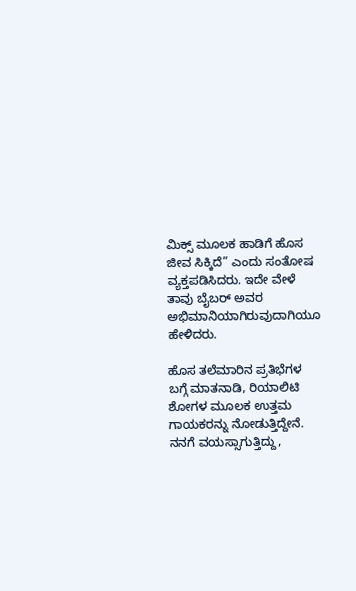ಮಿಕ್ಸ್ ಮೂಲಕ ಹಾಡಿಗೆ ಹೊಸ ಜೀವ ಸಿಕ್ಕಿದೆ” ಎಂದು ಸಂತೋಷ ವ್ಯಕ್ತಪಡಿಸಿದರು. ಇದೇ ವೇಳೆ ತಾವು ಬೈಬರ್‌ ಅವರ ಅಭಿಮಾನಿಯಾಗಿರುವುದಾಗಿಯೂ ಹೇಳಿದರು.

ಹೊಸ ತಲೆಮಾರಿನ ಪ್ರತಿಭೆಗಳ ಬಗ್ಗೆ ಮಾತನಾಡಿ, ರಿಯಾಲಿಟಿ ಶೋಗಳ ಮೂಲಕ ಉತ್ತಮ ಗಾಯಕರನ್ನು ನೋಡುತ್ತಿದ್ದೇನೆ. ನನಗೆ ವಯಸ್ಸಾಗುತ್ತಿದ್ದು,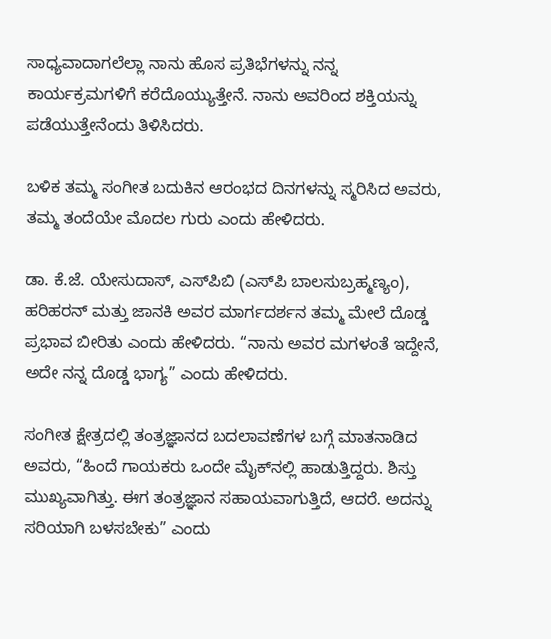ಸಾಧ್ಯವಾದಾಗಲೆಲ್ಲಾ ನಾನು ಹೊಸ ಪ್ರತಿಭೆಗಳನ್ನು ನನ್ನ ಕಾರ್ಯಕ್ರಮಗಳಿಗೆ ಕರೆದೊಯ್ಯುತ್ತೇನೆ. ನಾನು ಅವರಿಂದ ಶಕ್ತಿಯನ್ನು ಪಡೆಯುತ್ತೇನೆಂದು ತಿಳಿಸಿದರು.

ಬಳಿಕ ತಮ್ಮ ಸಂಗೀತ ಬದುಕಿನ ಆರಂಭದ ದಿನಗಳನ್ನು ಸ್ಮರಿಸಿದ ಅವರು, ತಮ್ಮ ತಂದೆಯೇ ಮೊದಲ ಗುರು ಎಂದು ಹೇಳಿದರು.

ಡಾ. ಕೆ.ಜೆ. ಯೇಸುದಾಸ್, ಎಸ್‌ಪಿಬಿ (ಎಸ್‌ಪಿ ಬಾಲಸುಬ್ರಹ್ಮಣ್ಯಂ), ಹರಿಹರನ್ ಮತ್ತು ಜಾನಕಿ ಅವರ ಮಾರ್ಗದರ್ಶನ ತಮ್ಮ ಮೇಲೆ ದೊಡ್ಡ ಪ್ರಭಾವ ಬೀರಿತು ಎಂದು ಹೇಳಿದರು. “ನಾನು ಅವರ ಮಗಳಂತೆ ಇದ್ದೇನೆ, ಅದೇ ನನ್ನ ದೊಡ್ಡ ಭಾಗ್ಯ” ಎಂದು ಹೇಳಿದರು.

ಸಂಗೀತ ಕ್ಷೇತ್ರದಲ್ಲಿ ತಂತ್ರಜ್ಞಾನದ ಬದಲಾವಣೆಗಳ ಬಗ್ಗೆ ಮಾತನಾಡಿದ ಅವರು, “ಹಿಂದೆ ಗಾಯಕರು ಒಂದೇ ಮೈಕ್‌ನಲ್ಲಿ ಹಾಡುತ್ತಿದ್ದರು. ಶಿಸ್ತು ಮುಖ್ಯವಾಗಿತ್ತು. ಈಗ ತಂತ್ರಜ್ಞಾನ ಸಹಾಯವಾಗುತ್ತಿದೆ, ಆದರೆ. ಅದನ್ನು ಸರಿಯಾಗಿ ಬಳಸಬೇಕು” ಎಂದು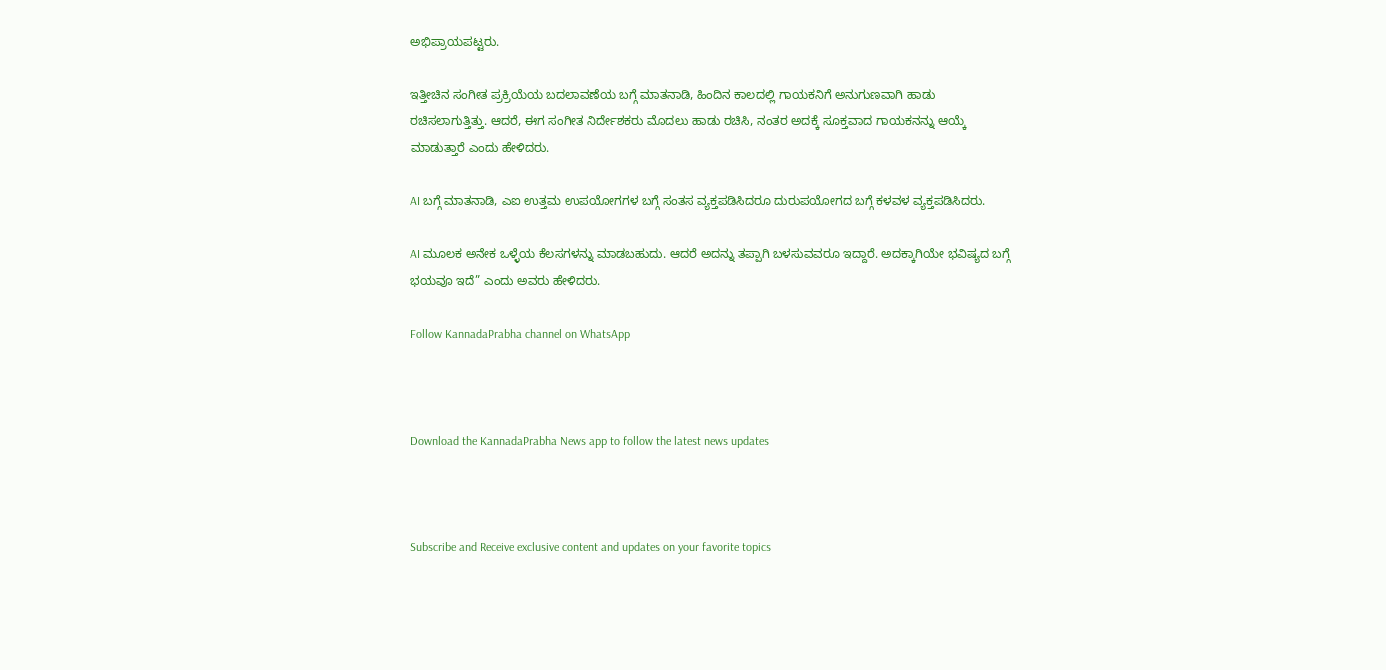ಅಭಿಪ್ರಾಯಪಟ್ಟರು.

ಇತ್ತೀಚಿನ ಸಂಗೀತ ಪ್ರಕ್ರಿಯೆಯ ಬದಲಾವಣೆಯ ಬಗ್ಗೆ ಮಾತನಾಡಿ, ಹಿಂದಿನ ಕಾಲದಲ್ಲಿ ಗಾಯಕನಿಗೆ ಅನುಗುಣವಾಗಿ ಹಾಡು ರಚಿಸಲಾಗುತ್ತಿತ್ತು. ಆದರೆ, ಈಗ ಸಂಗೀತ ನಿರ್ದೇಶಕರು ಮೊದಲು ಹಾಡು ರಚಿಸಿ, ನಂತರ ಅದಕ್ಕೆ ಸೂಕ್ತವಾದ ಗಾಯಕನನ್ನು ಆಯ್ಕೆ ಮಾಡುತ್ತಾರೆ ಎಂದು ಹೇಳಿದರು.

AI ಬಗ್ಗೆ ಮಾತನಾಡಿ, ಎಐ ಉತ್ತಮ ಉಪಯೋಗಗಳ ಬಗ್ಗೆ ಸಂತಸ ವ್ಯಕ್ತಪಡಿಸಿದರೂ ದುರುಪಯೋಗದ ಬಗ್ಗೆ ಕಳವಳ ವ್ಯಕ್ತಪಡಿಸಿದರು.

AI ಮೂಲಕ ಅನೇಕ ಒಳ್ಳೆಯ ಕೆಲಸಗಳನ್ನು ಮಾಡಬಹುದು. ಆದರೆ ಅದನ್ನು ತಪ್ಪಾಗಿ ಬಳಸುವವರೂ ಇದ್ದಾರೆ. ಅದಕ್ಕಾಗಿಯೇ ಭವಿಷ್ಯದ ಬಗ್ಗೆ ಭಯವೂ ಇದೆ” ಎಂದು ಅವರು ಹೇಳಿದರು.

Follow KannadaPrabha channel on WhatsApp



Download the KannadaPrabha News app to follow the latest news updates



Subscribe and Receive exclusive content and updates on your favorite topics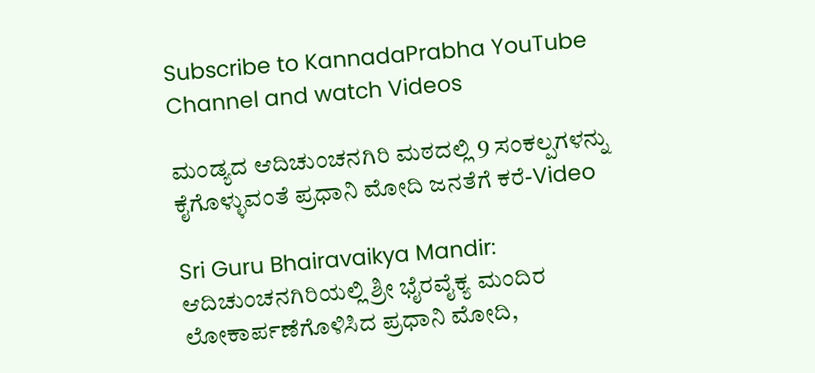Subscribe to KannadaPrabha YouTube Channel and watch Videos

ಮಂಡ್ಯದ ಆದಿಚುಂಚನಗಿರಿ ಮಠದಲ್ಲಿ 9 ಸಂಕಲ್ಪಗಳನ್ನು ಕೈಗೊಳ್ಳುವಂತೆ ಪ್ರಧಾನಿ ಮೋದಿ ಜನತೆಗೆ ಕರೆ-Video

Sri Guru Bhairavaikya Mandir: ಆದಿಚುಂಚನಗಿರಿಯಲ್ಲಿ ಶ್ರೀ ಭೈರವೈಕ್ಯ ಮಂದಿರ ಲೋಕಾರ್ಪಣೆಗೊಳಿಸಿದ ಪ್ರಧಾನಿ ಮೋದಿ,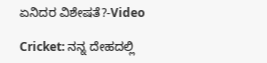ಏನಿದರ ವಿಶೇಷತೆ?-Video

Cricket: ನನ್ನ ದೇಹದಲ್ಲಿ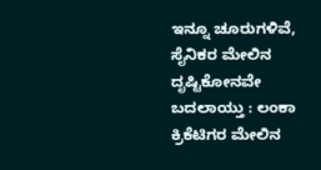ಇನ್ನೂ ಚೂರುಗಳಿವೆ, ಸೈನಿಕರ ಮೇಲಿನ ದೃಷ್ಟಿಕೋನವೇ ಬದಲಾಯ್ತು : ಲಂಕಾ ಕ್ರಿಕೆಟಿಗರ ಮೇಲಿನ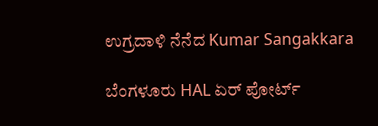ಉಗ್ರದಾಳಿ ನೆನೆದ Kumar Sangakkara

ಬೆಂಗಳೂರು HAL ಏರ್ ಪೋರ್ಟ್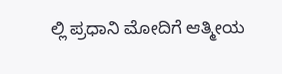ಲ್ಲಿ ಪ್ರಧಾನಿ ಮೋದಿಗೆ ಆತ್ಮೀಯ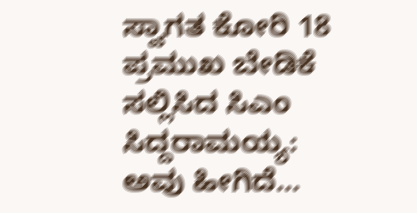ಸ್ವಾಗತ ಕೋರಿ 18 ಪ್ರಮುಖ ಬೇಡಿಕೆ ಸಲ್ಲಿಸಿದ ಸಿಎಂ ಸಿದ್ದರಾಮಯ್ಯ: ಅವು ಹೀಗಿದೆ...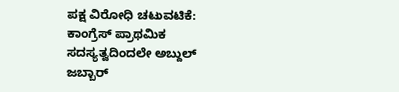ಪಕ್ಷ ವಿರೋಧಿ ಚಟುವಟಿಕೆ: ಕಾಂಗ್ರೆಸ್‌ ಪ್ರಾಥಮಿಕ ಸದಸ್ಯತ್ವದಿಂದಲೇ ಅಬ್ದುಲ್‌ ಜಬ್ಬಾರ್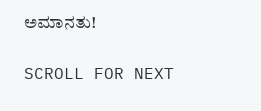ಅಮಾನತು!

SCROLL FOR NEXT